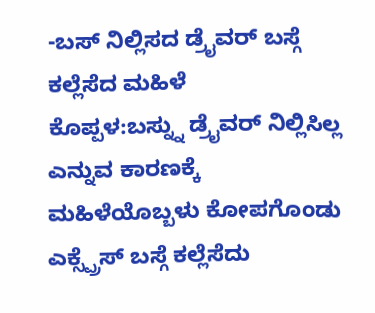-ಬಸ್ ನಿಲ್ಲಿಸದ ಡ್ರೈವರ್ ಬಸ್ಗೆ ಕಲ್ಲೆಸೆದ ಮಹಿಳೆ
ಕೊಪ್ಪಳ:ಬಸ್ನ್ನು ಡ್ರೈವರ್ ನಿಲ್ಲಿಸಿಲ್ಲ ಎನ್ನುವ ಕಾರಣಕ್ಕೆ ಮಹಿಳೆಯೊಬ್ಬಳು ಕೋಪಗೊಂಡು ಎಕ್ಸ್ಪ್ರೆಸ್ ಬಸ್ಗೆ ಕಲ್ಲೆಸೆದು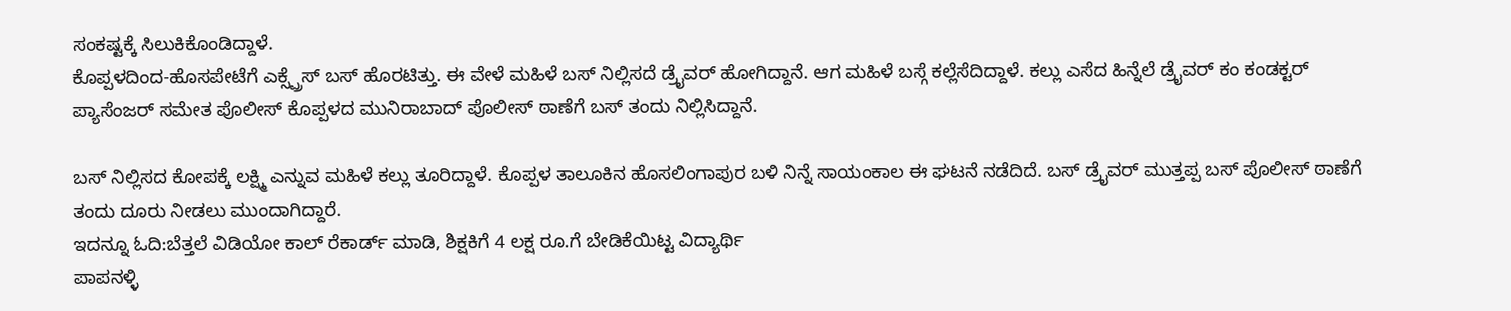ಸಂಕಷ್ಟಕ್ಕೆ ಸಿಲುಕಿಕೊಂಡಿದ್ದಾಳೆ.
ಕೊಪ್ಪಳದಿಂದ-ಹೊಸಪೇಟೆಗೆ ಎಕ್ಸ್ಪ್ರೆಸ್ ಬಸ್ ಹೊರಟಿತ್ತು. ಈ ವೇಳೆ ಮಹಿಳೆ ಬಸ್ ನಿಲ್ಲಿಸದೆ ಡ್ರೈವರ್ ಹೋಗಿದ್ದಾನೆ. ಆಗ ಮಹಿಳೆ ಬಸ್ಗೆ ಕಲ್ಲೆಸೆದಿದ್ದಾಳೆ. ಕಲ್ಲು ಎಸೆದ ಹಿನ್ನೆಲೆ ಡ್ರೈವರ್ ಕಂ ಕಂಡಕ್ಟರ್ ಪ್ಯಾಸೆಂಜರ್ ಸಮೇತ ಪೊಲೀಸ್ ಕೊಪ್ಪಳದ ಮುನಿರಾಬಾದ್ ಪೊಲೀಸ್ ಠಾಣೆಗೆ ಬಸ್ ತಂದು ನಿಲ್ಲಿಸಿದ್ದಾನೆ.

ಬಸ್ ‌ನಿಲ್ಲಿಸದ ಕೋಪಕ್ಕೆ ಲಕ್ಷ್ಮಿ ಎನ್ನುವ ಮಹಿಳೆ ಕಲ್ಲು ತೂರಿದ್ದಾಳೆ. ಕೊಪ್ಪಳ ತಾಲೂಕಿನ ಹೊಸಲಿಂಗಾಪುರ ಬಳಿ ನಿನ್ನೆ ಸಾಯಂಕಾಲ ಈ ಘಟನೆ ನಡೆದಿದೆ. ಬಸ್ ಡ್ರೈವರ್ ಮುತ್ತಪ್ಪ ಬಸ್ ಪೊಲೀಸ್ ಠಾಣೆಗೆ ತಂದು ದೂರು ನೀಡಲು ಮುಂದಾಗಿದ್ದಾರೆ.
ಇದನ್ನೂ ಓದಿ:ಬೆತ್ತಲೆ ವಿಡಿಯೋ ಕಾಲ್ ರೆಕಾರ್ಡ್ ಮಾಡಿ, ಶಿಕ್ಷಕಿಗೆ 4 ಲಕ್ಷ ರೂ.ಗೆ ಬೇಡಿಕೆಯಿಟ್ಟ ವಿದ್ಯಾರ್ಥಿ
ಪಾಪನಳ್ಳಿ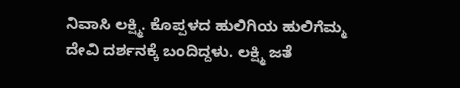ನಿವಾಸಿ ಲಕ್ಷ್ಮಿ. ಕೊಪ್ಪಳದ ಹುಲಿಗಿಯ ಹುಲಿಗೆಮ್ಮ ದೇವಿ ದರ್ಶನಕ್ಕೆ ಬಂದಿದ್ದಳು. ಲಕ್ಷ್ಮಿ ಜತೆ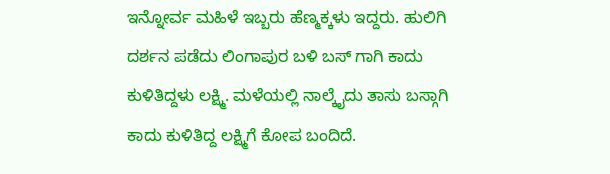ಇನ್ನೋರ್ವ ಮಹಿಳೆ ಇಬ್ಬರು ಹೆಣ್ಮಕ್ಕಳು ಇದ್ದರು. ಹುಲಿಗಿ ದರ್ಶನ ಪಡೆದು ಲಿಂಗಾಪುರ ಬಳಿ ಬಸ್ ಗಾಗಿ ಕಾದು ಕುಳಿತಿದ್ದಳು ಲಕ್ಷ್ಮಿ. ಮಳೆಯಲ್ಲಿ ನಾಲ್ಕೈದು ತಾಸು ಬಸ್ಗಾಗಿ ಕಾದು ಕುಳಿತಿದ್ದ ಲಕ್ಷ್ಮಿಗೆ ಕೋಪ ಬಂದಿದೆ.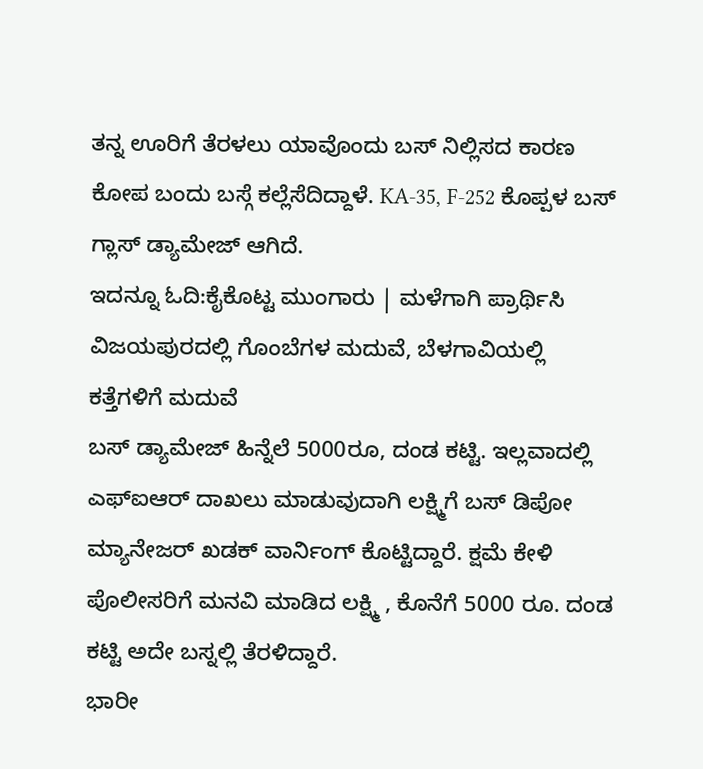ತನ್ನ ಊರಿಗೆ ತೆರಳಲು ಯಾವೊಂದು ಬಸ್ ನಿಲ್ಲಿಸದ ಕಾರಣ ಕೋಪ ಬಂದು ಬಸ್ಗೆ ಕಲ್ಲೆಸೆದಿದ್ದಾಳೆ. KA-35, F-252 ಕೊಪ್ಪಳ ಬಸ್ ಗ್ಲಾಸ್ ಡ್ಯಾಮೇಜ್ ಆಗಿದೆ.
ಇದನ್ನೂ ಓದಿ:ಕೈಕೊಟ್ಟ ಮುಂಗಾರು | ಮಳೆಗಾಗಿ ಪ್ರಾರ್ಥಿಸಿ ವಿಜಯಪುರದಲ್ಲಿ ಗೊಂಬೆಗಳ‌ ಮದುವೆ, ಬೆಳಗಾವಿಯಲ್ಲಿ ಕತ್ತೆಗಳಿಗೆ ಮದುವೆ
ಬಸ್ ಡ್ಯಾಮೇಜ್ ಹಿನ್ನೆಲೆ 5000ರೂ, ದಂಡ ಕಟ್ಟಿ. ಇಲ್ಲವಾದಲ್ಲಿ ಎಫ್ಐಆರ್ ದಾಖಲು ಮಾಡುವುದಾಗಿ ಲಕ್ಷ್ಮಿಗೆ ಬಸ್ ಡಿಪೋ ಮ್ಯಾನೇಜರ್ ಖಡಕ್ ವಾರ್ನಿಂಗ್ ಕೊಟ್ಟಿದ್ದಾರೆ. ಕ್ಷಮೆ ಕೇಳಿ ಪೊಲೀಸರಿಗೆ ಮನವಿ ಮಾಡಿದ ಲಕ್ಷ್ಮಿ , ಕೊನೆಗೆ 5000 ರೂ. ದಂಡ ಕಟ್ಟಿ ಅದೇ ಬಸ್ನಲ್ಲಿ ತೆರಳಿದ್ದಾರೆ.
ಭಾರೀ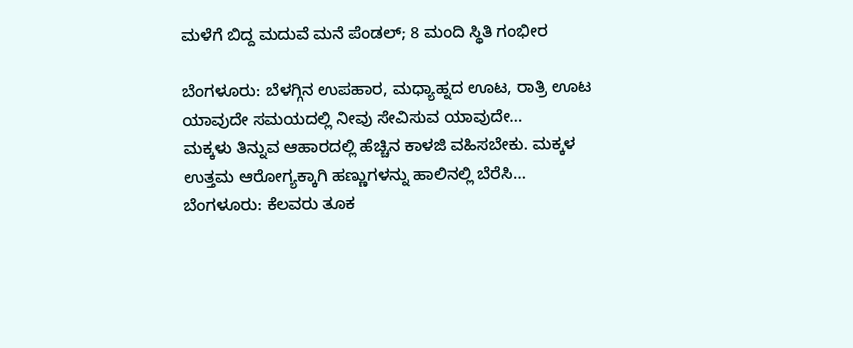ಮಳೆಗೆ ಬಿದ್ದ ಮದುವೆ ಮನೆ ಪೆಂಡಲ್; 8 ಮಂದಿ ಸ್ಥಿತಿ ಗಂಭೀರ

ಬೆಂಗಳೂರು: ಬೆಳಗ್ಗಿನ ಉಪಹಾರ, ಮಧ್ಯಾಹ್ನದ ಊಟ, ರಾತ್ರಿ ಊಟ ಯಾವುದೇ ಸಮಯದಲ್ಲಿ ನೀವು ಸೇವಿಸುವ ಯಾವುದೇ…
ಮಕ್ಕಳು ತಿನ್ನುವ ಆಹಾರದಲ್ಲಿ ಹೆಚ್ಚಿನ ಕಾಳಜಿ ವಹಿಸಬೇಕು. ಮಕ್ಕಳ ಉತ್ತಮ ಆರೋಗ್ಯಕ್ಕಾಗಿ ಹಣ್ಣುಗಳನ್ನು ಹಾಲಿನಲ್ಲಿ ಬೆರೆಸಿ…
ಬೆಂಗಳೂರು: ಕೆಲವರು ತೂಕ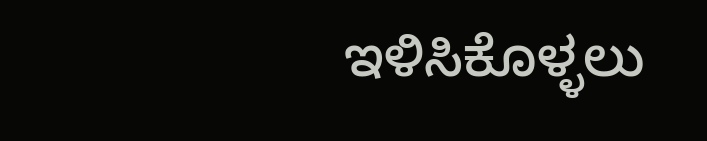ಇಳಿಸಿಕೊಳ್ಳಲು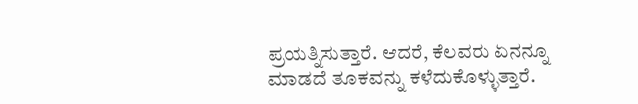ಪ್ರಯತ್ನಿಸುತ್ತಾರೆ. ಆದರೆ, ಕೆಲವರು ಏನನ್ನೂ ಮಾಡದೆ ತೂಕವನ್ನು ಕಳೆದುಕೊಳ್ಳುತ್ತಾರೆ.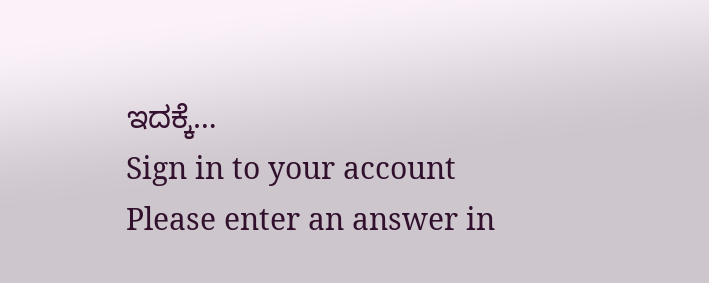ಇದಕ್ಕೆ…
Sign in to your account
Please enter an answer in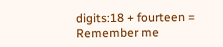digits:18 + fourteen =
Remember me